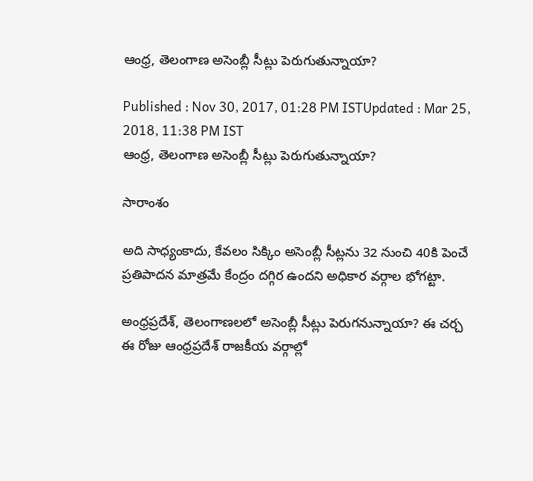ఆంధ్ర, తెలంగాణ అసెంబ్లీ సీట్లు పెరుగుతున్నాయా?

Published : Nov 30, 2017, 01:28 PM ISTUpdated : Mar 25, 2018, 11:38 PM IST
ఆంధ్ర, తెలంగాణ అసెంబ్లీ సీట్లు పెరుగుతున్నాయా?

సారాంశం

అది సాధ్యంకాదు, కేవలం సిక్కిం అసెంబ్లీ సీట్లను 32 నుంచి 40కి పెంచే ప్రతిపాదన మాత్రమే కేంద్రం దగ్గిర ఉందని అధికార వర్గాల భోగట్టా.

అంధ్రప్రదేశ్, తెలంగాణలలో అసెంబ్లీ సీట్లు పెరుగనున్నాయా? ఈ చర్చ ఈ రోజు ఆంధ్రప్రదేశ్ రాజకీయ వర్గాల్లో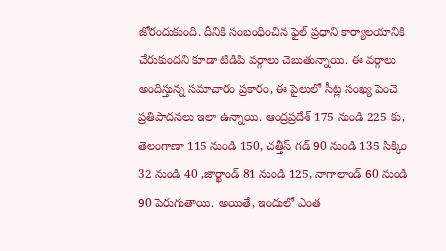జోరందుకుంది. దీనికి సంబంధించిన ఫైల్ ప్రధాని కార్యాలయానికి చేరుకుందని కూడా టిడిపి వర్గాలు చెబుతున్నాయి. ఈ వర్గాలు అందిస్తున్న సమాచారం ప్రకారం, ఈ పైలులో సీట్ల సంఖ్య పెంచె ప్రతిపాదనలు ఇలా ఉన్నాయి. ఆంద్రప్రదేశ్ 175 నుండి 225 కు, తెలంగాణా 115 నుండి 150, చత్తీస్ గడ్ 90 నుండి 135 సిక్కిం 32 నుండి 40 ,జార్ఖాండ్ 81 నుండి 125, నాగాలాండ్ 60 నుండి 90 పెరుగుతాయి. అయితే, ఇందులో ఎంత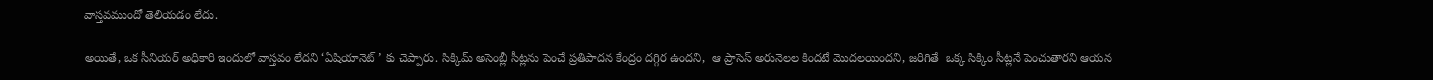వాస్తవముందో తెలియడం లేదు.

అయితే, ఒక సీనియర్ అధికారి ఇందులో వాస్తవం లేదని ‘ఏషియానెట్ ’ కు చెప్పారు. సిక్కిమ్ అసెంబ్లీ సీట్లను పెంచే ప్రతిపాదన కేంద్రం దగ్గిర ఉందని,  ఆ ప్రాసెస్ అరునెలల కిందటే మొదలయిందని, జరిగితే  ఒక్క సిక్కిం సీట్లనే పెంచుతారని ఆయన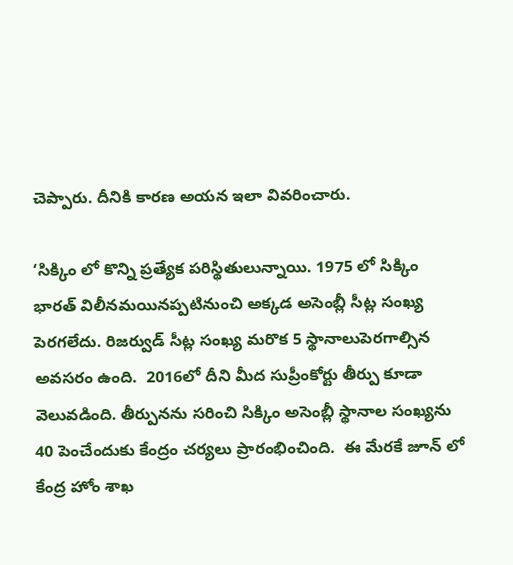చెప్పారు. దీనికి కారణ అయన ఇలా వివరించారు.

‘సిక్కిం లో కొన్ని ప్రత్యేక పరిస్థితులున్నాయి. 1975 లో సిక్కిం భారత్ విలీనమయినప్పటినుంచి అక్కడ అసెంబ్లీ సీట్ల సంఖ్య పెరగలేదు. రిజర్వుడ్ సీట్ల సంఖ్య మరొక 5 స్థానాలుపెరగాల్సిన అవసరం ఉంది.  2016లో దీని మీద సుప్రీంకోర్టు తీర్పు కూడా వెలువడింది. తీర్పునను సరించి సిక్కిం అసెంబ్లీ స్థానాల సంఖ్యను 40 పెంచేందుకు కేంద్రం చర్యలు ప్రారంభించింది.  ఈ మేరకే జూన్ లో కేంద్ర హోం శాఖ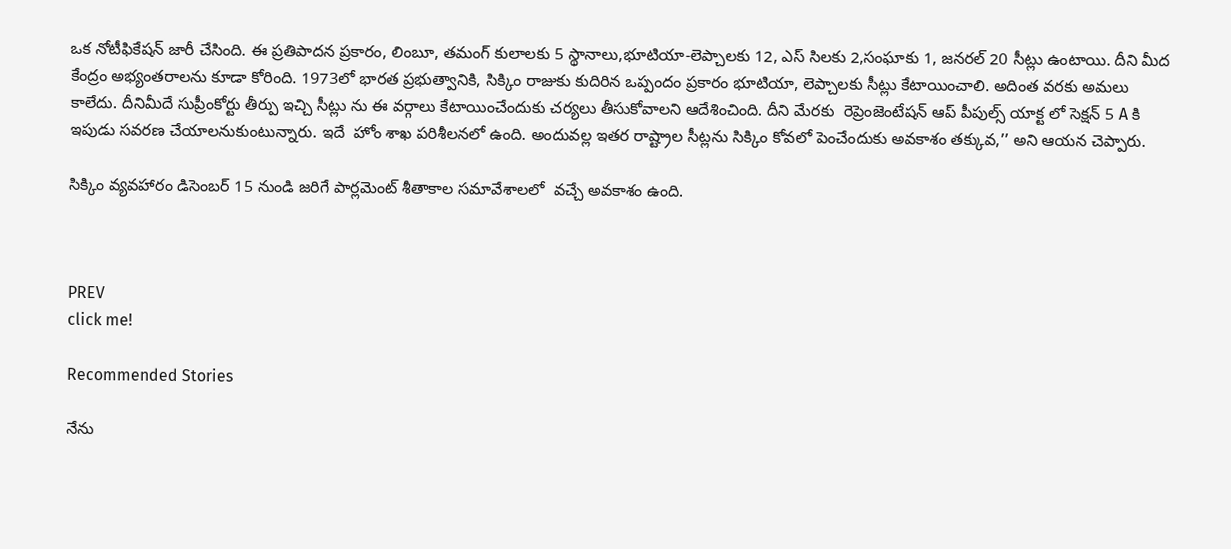ఒక నోటీఫికేషన్ జారీ చేసింది. ఈ ప్రతిపాదన ప్రకారం, లింబూ, తమంగ్ కులాలకు 5 స్థానాలు,భూటియా-లెప్చాలకు 12, ఎస్ సిలకు 2,సంఘాకు 1, జనరల్ 20 సీట్లు ఉంటాయి. దీని మీద కేంద్రం అభ్యంతరాలను కూడా కోరింది. 1973లో భారత ప్రభుత్వానికి, సిక్కిం రాజుకు కుదిరిన ఒప్పందం ప్రకారం భూటియా, లెప్చాలకు సీట్లు కేటాయించాలి. అదింత వరకు అమలు కాలేదు. దీనిమీదే సుప్రీంకోర్టు తీర్పు ఇచ్చి సీట్లు ను ఈ వర్గాలు కేటాయించేందుకు చర్యలు తీసుకోవాలని ఆదేశించింది. దీని మేరకు  రెప్రెంజెంటేషన్ ఆప్ పీపుల్స్ యాక్ట లో సెక్షన్ 5 A కి ఇపుడు సవరణ చేయాలనుకుంటున్నారు. ఇదే  హోం శాఖ పరిశీలనలో ఉంది. అందువల్ల ఇతర రాష్ట్రాల సీట్లను సిక్కిం కోవలో పెంచేందుకు అవకాశం తక్కువ,’’ అని ఆయన చెప్పారు.

సిక్కిం వ్యవహారం డిసెంబర్ 15 నుండి జరిగే పార్లమెంట్ శీతాకాల సమావేశాలలో  వచ్చే అవకాశం ఉంది.



PREV
click me!

Recommended Stories

నేను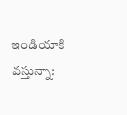ఇండియాకి వస్తున్నా: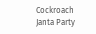Cockroach Janta Party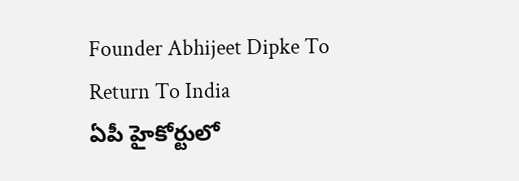Founder Abhijeet Dipke To Return To India
ఏపీ హైకోర్టులో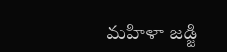మహిళా జడ్జి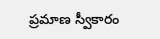ప్రమాణ స్వీకారం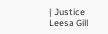| Justice Leesa Gill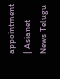appointment | Asianet News Telugu